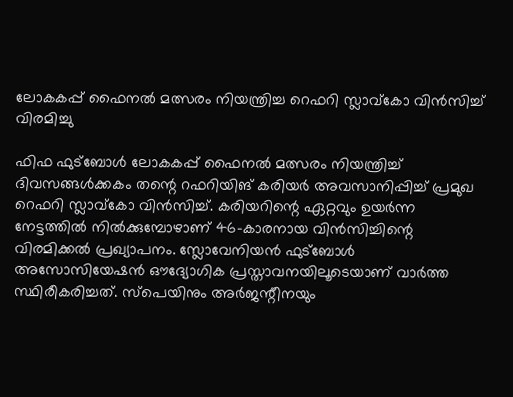ലോകകപ്പ് ഫൈനല്‍ മത്സരം നിയന്ത്രിച്ച റെഫറി സ്ലാവ്‌കോ വിന്‍സിച്ച് വിരമിച്ചു

ഫിഫ ഫുട്ബോൾ ലോകകപ്പ് ഫൈനല്‍ മത്സരം നിയന്ത്രിച്ച് ദിവസങ്ങള്‍ക്കകം തന്റെ റഫറിയിങ് കരിയര്‍ അവസാനിപ്പിച്ച് പ്രമുഖ റെഫറി സ്ലാവ്‌കോ വിന്‍സിച്ച്. കരിയറിന്റെ ഏറ്റവും ഉയര്‍ന്ന നേട്ടത്തില്‍ നില്‍ക്കുമ്പോഴാണ് 46-കാരനായ വിന്‍സിച്ചിന്റെ വിരമിക്കല്‍ പ്രഖ്യാപനം. സ്ലോവേനിയന്‍ ഫുട്‌ബോള്‍ അസോസിയേഷന്‍ ഔദ്യോഗിക പ്രസ്താവനയിലൂടെയാണ് വാര്‍ത്ത സ്ഥിരീകരിച്ചത്. സ്‌പെയിനും അര്‍ജന്റീനയും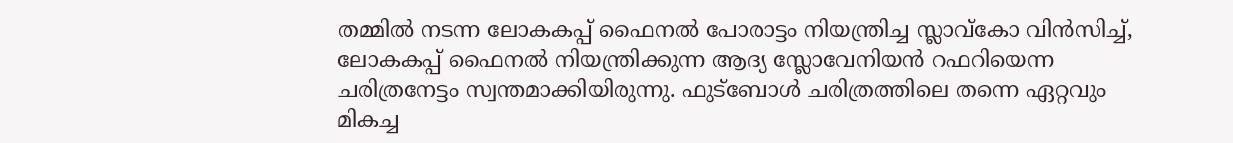തമ്മില്‍ നടന്ന ലോകകപ്പ് ഫൈനല്‍ പോരാട്ടം നിയന്ത്രിച്ച സ്ലാവ്‌കോ വിന്‍സിച്ച്, ലോകകപ്പ് ഫൈനല്‍ നിയന്ത്രിക്കുന്ന ആദ്യ സ്ലോവേനിയന്‍ റഫറിയെന്ന ചരിത്രനേട്ടം സ്വന്തമാക്കിയിരുന്നു. ഫുട്‌ബോള്‍ ചരിത്രത്തിലെ തന്നെ ഏറ്റവും മികച്ച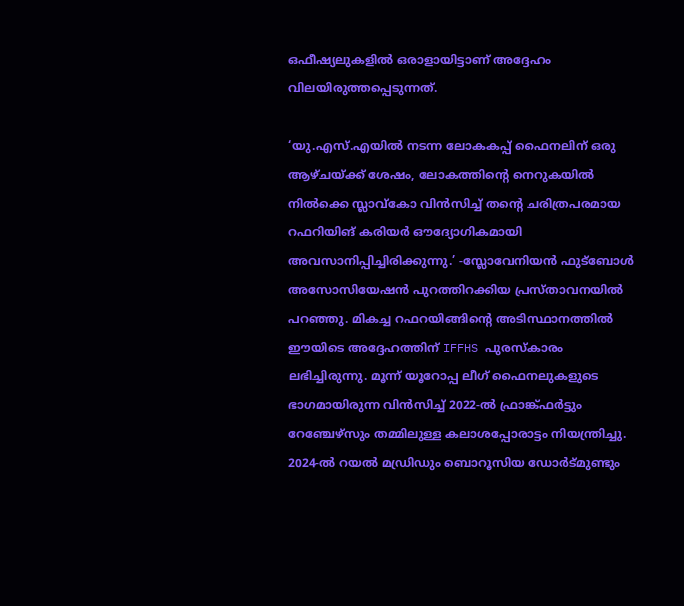ഒഫീഷ്യലുകളില്‍ ഒരാളായിട്ടാണ് അദ്ദേഹം വിലയിരുത്തപ്പെടുന്നത്.

‘യു.എസ്.എയില്‍ നടന്ന ലോകകപ്പ് ഫൈനലിന് ഒരു ആഴ്ചയ്ക്ക് ശേഷം, ലോകത്തിന്റെ നെറുകയില്‍ നില്‍ക്കെ സ്ലാവ്‌കോ വിന്‍സിച്ച് തന്റെ ചരിത്രപരമായ റഫറിയിങ് കരിയര്‍ ഔദ്യോഗികമായി അവസാനിപ്പിച്ചിരിക്കുന്നു.’ -സ്ലോവേനിയന്‍ ഫുട്‌ബോള്‍ അസോസിയേഷന്‍ പുറത്തിറക്കിയ പ്രസ്താവനയില്‍ പറഞ്ഞു. മികച്ച റഫറയിങ്ങിന്റെ അടിസ്ഥാനത്തില്‍ ഈയിടെ അദ്ദേഹത്തിന് IFFHS പുരസ്‌കാരം ലഭിച്ചിരുന്നു. മൂന്ന് യൂറോപ്പ ലീഗ് ഫൈനലുകളുടെ ഭാഗമായിരുന്ന വിന്‍സിച്ച് 2022-ല്‍ ഫ്രാങ്ക്ഫര്‍ട്ടും റേഞ്ചേഴ്‌സും തമ്മിലുള്ള കലാശപ്പോരാട്ടം നിയന്ത്രിച്ചു. 2024-ല്‍ റയല്‍ മഡ്രിഡും ബൊറൂസിയ ഡോര്‍ട്മുണ്ടും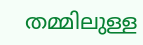തമ്മിലുള്ള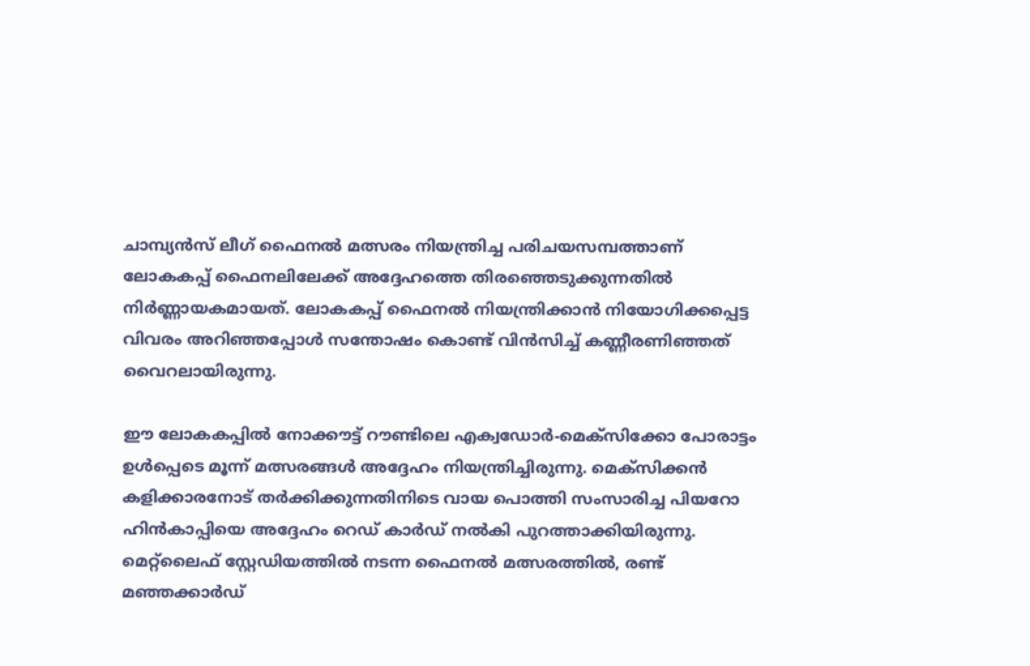ചാമ്പ്യന്‍സ് ലീഗ് ഫൈനല്‍ മത്സരം നിയന്ത്രിച്ച പരിചയസമ്പത്താണ് ലോകകപ്പ് ഫൈനലിലേക്ക് അദ്ദേഹത്തെ തിരഞ്ഞെടുക്കുന്നതില്‍ നിര്‍ണ്ണായകമായത്. ലോകകപ്പ് ഫൈനല്‍ നിയന്ത്രിക്കാന്‍ നിയോഗിക്കപ്പെട്ട വിവരം അറിഞ്ഞപ്പോള്‍ സന്തോഷം കൊണ്ട് വിന്‍സിച്ച് കണ്ണീരണിഞ്ഞത് വൈറലായിരുന്നു.

ഈ ലോകകപ്പില്‍ നോക്കൗട്ട് റൗണ്ടിലെ എക്വഡോര്‍-മെക്‌സിക്കോ പോരാട്ടം ഉള്‍പ്പെടെ മൂന്ന് മത്സരങ്ങള്‍ അദ്ദേഹം നിയന്ത്രിച്ചിരുന്നു. മെക്‌സിക്കന്‍ കളിക്കാരനോട് തര്‍ക്കിക്കുന്നതിനിടെ വായ പൊത്തി സംസാരിച്ച പിയറോ ഹിന്‍കാപ്പിയെ അദ്ദേഹം റെഡ് കാര്‍ഡ് നല്‍കി പുറത്താക്കിയിരുന്നു. മെറ്റ്ലൈഫ് സ്റ്റേഡിയത്തില്‍ നടന്ന ഫൈനല്‍ മത്സരത്തില്‍, രണ്ട് മഞ്ഞക്കാര്‍ഡ്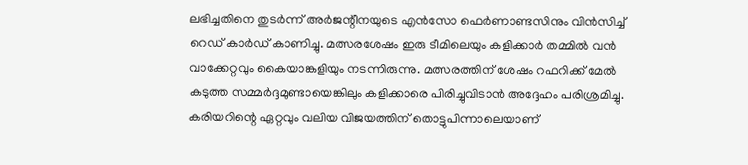ലഭിച്ചതിനെ തുടര്‍ന്ന് അര്‍ജന്റീനയുടെ എന്‍സോ ഫെര്‍ണാണ്ടസിനും വിന്‍സിച്ച് റെഡ് കാര്‍ഡ് കാണിച്ചു. മത്സരശേഷം ഇരു ടീമിലെയും കളിക്കാര്‍ തമ്മില്‍ വന്‍ വാക്കേറ്റവും കൈയാങ്കളിയും നടന്നിരുന്നു. മത്സരത്തിന് ശേഷം റഫറിക്ക് മേല്‍ കടുത്ത സമ്മര്‍ദ്ദമുണ്ടായെങ്കിലും കളിക്കാരെ പിരിച്ചുവിടാന്‍ അദ്ദേഹം പരിശ്രമിച്ചു. കരിയറിന്റെ ഏറ്റവും വലിയ വിജയത്തിന് തൊട്ടുപിന്നാലെയാണ്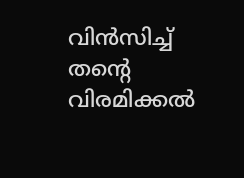വിന്‍സിച്ച് തന്റെ വിരമിക്കല്‍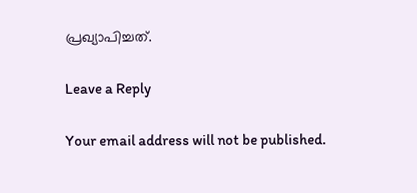പ്രഖ്യാപിച്ചത്.

Leave a Reply

Your email address will not be published.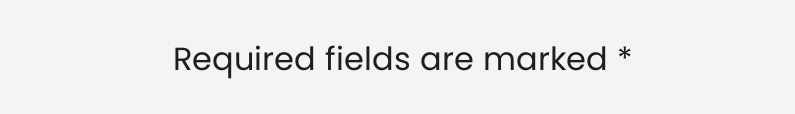Required fields are marked *